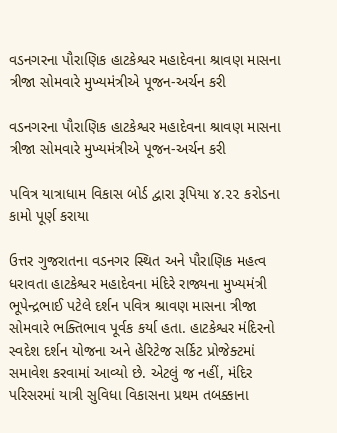વડનગરના પૌરાણિક હાટકેશ્વર મહાદેવના શ્રાવણ માસના ત્રીજા સોમવારે મુખ્યમંત્રીએ પૂજન-અર્ચન કરી

વડનગરના પૌરાણિક હાટકેશ્વર મહાદેવના શ્રાવણ માસના ત્રીજા સોમવારે મુખ્યમંત્રીએ પૂજન-અર્ચન કરી

પવિત્ર યાત્રાધામ વિકાસ બોર્ડ દ્વારા રૂપિયા ૪.૨૨ કરોડના કામો પૂર્ણ કરાયા

ઉત્તર ગુજરાતના વડનગર સ્થિત અને પૌરાણિક મહત્વ ધરાવતા હાટકેશ્વર મહાદેવના મંદિરે રાજ્યના મુખ્યમંત્રી ભૂપેન્દ્રભાઈ પટેલે દર્શન પવિત્ર શ્રાવણ માસના ત્રીજા સોમવારે ભક્તિભાવ પૂર્વક કર્યા હતા. હાટકેશ્વર મંદિરનો સ્વદેશ દર્શન યોજના અને હેરિટેજ સર્કિટ પ્રોજેક્ટમાં સમાવેશ કરવામાં આવ્યો છે. એટલું જ નહીં, મંદિર પરિસરમાં યાત્રી સુવિધા વિકાસના પ્રથમ તબક્કાના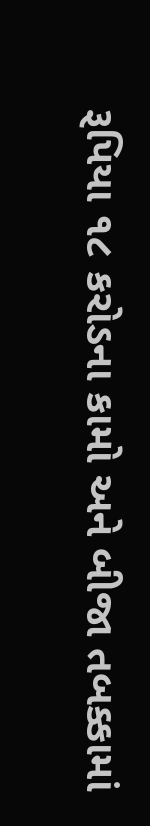રૂપિયા ૧૮ કરોડના કામો અને બીજા તબક્કામાં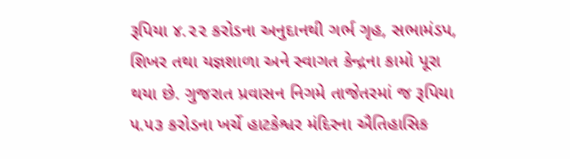રૂપિયા ૪.૨૨ કરોડના અનુદાનથી ગર્ભ ગૃહ, સભામંડપ, શિખર તથા યજ્ઞશાળા અને સ્વાગત કેન્દ્રના કામો પૂરા થયા છે. ગુજરાત પ્રવાસન નિગમે તાજેતરમાં જ રૂપિયા ૫.૫૩ કરોડના ખર્ચે હાટકેશ્વર મંદિરના ઐતિહાસિક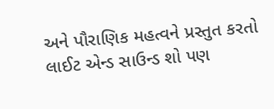અને પૌરાણિક મહત્વને પ્રસ્તુત કરતો લાઈટ એન્ડ સાઉન્ડ શો પણ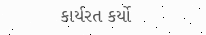કાર્યરત કર્યો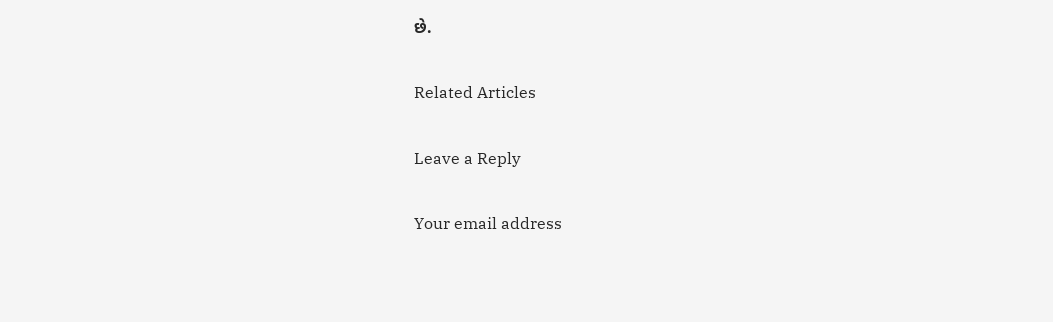છે.

Related Articles

Leave a Reply

Your email address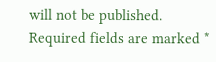will not be published. Required fields are marked *